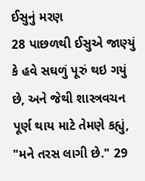ઈસુનું મરણ
28 પાછળથી ઈસુએ જાણ્યું કે હવે સઘળું પૂરું થઇ ગયું છે, અને જેથી શાસ્ત્રવચન પૂર્ણ થાય માટે તેમણે કહ્યું, "મને તરસ લાગી છે." 29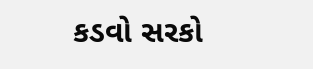કડવો સરકો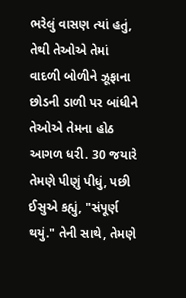ભરેલું વાસણ ત્યાં હતું, તેથી તેઓએ તેમાં વાદળી બોળીને ઝૂફાના છોડની ડાળી પર બાંધીને તેઓએ તેમના હોઠ આગળ ધરી. 30 જયારે તેમણે પીણું પીધું, પછી ઈસુએ કહ્યું, "સંપૂર્ણ થયું." તેની સાથે, તેમણે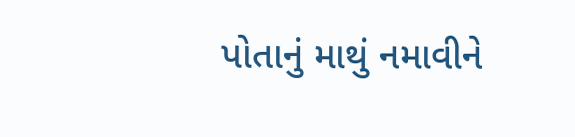પોતાનું માથું નમાવીને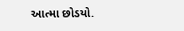આત્મા છોડયો.